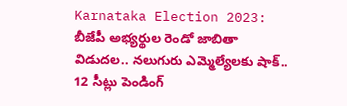Karnataka Election 2023: బీజేపీ అభ్యర్థుల రెండో జాబితా విడుదల.. నలుగురు ఎమ్మెల్యేలకు షాక్.. 12 సీట్లు పెండింగ్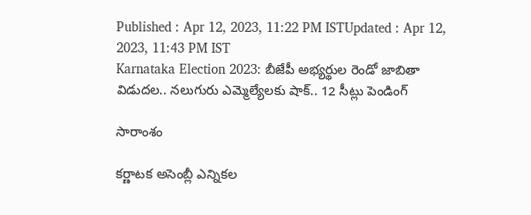Published : Apr 12, 2023, 11:22 PM ISTUpdated : Apr 12, 2023, 11:43 PM IST
Karnataka Election 2023: బీజేపీ అభ్యర్థుల రెండో జాబితా విడుదల.. నలుగురు ఎమ్మెల్యేలకు షాక్.. 12 సీట్లు పెండింగ్

సారాంశం

కర్ణాటక అసెంబ్లీ ఎన్నికల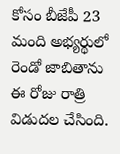కోసం బీజేపీ 23 మంది అభ్యర్థులో రెండో జాబితాను ఈ రోజు రాత్రి విడుదల చేసింది.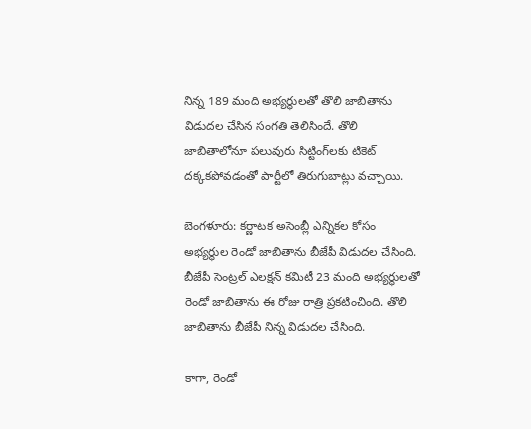నిన్న 189 మంది అభ్యర్థులతో తొలి జాబితాను విడుదల చేసిన సంగతి తెలిసిందే. తొలి జాబితాలోనూ పలువురు సిట్టింగ్‌లకు టికెట్ దక్కకపోవడంతో పార్టీలో తిరుగుబాట్లు వచ్చాయి.

బెంగళూరు: కర్ణాటక అసెంబ్లీ ఎన్నికల కోసం అభ్యర్థుల రెండో జాబితాను బీజేపీ విడుదల చేసింది. బీజేపీ సెంట్రల్ ఎలక్షన్ కమిటీ 23 మంది అభ్యర్థులతో రెండో జాబితాను ఈ రోజు రాత్రి ప్రకటించింది. తొలి జాబితాను బీజేపీ నిన్న విడుదల చేసింది.

కాగా, రెండో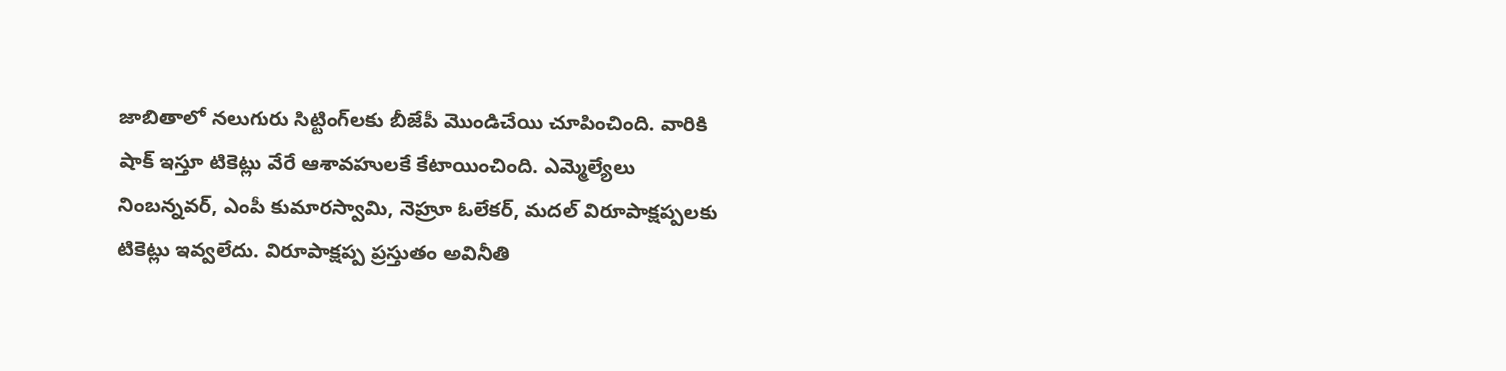జాబితాలో నలుగురు సిట్టింగ్‌లకు బీజేపీ మొండిచేయి చూపించింది. వారికి షాక్ ఇస్తూ టికెట్లు వేరే ఆశావహులకే కేటాయించింది. ఎమ్మెల్యేలు నింబన్నవర్, ఎంపీ కుమారస్వామి, నెహ్రూ ఓలేకర్, మదల్ విరూపాక్షప్పలకు టికెట్లు ఇవ్వలేదు. విరూపాక్షప్ప ప్రస్తుతం అవినీతి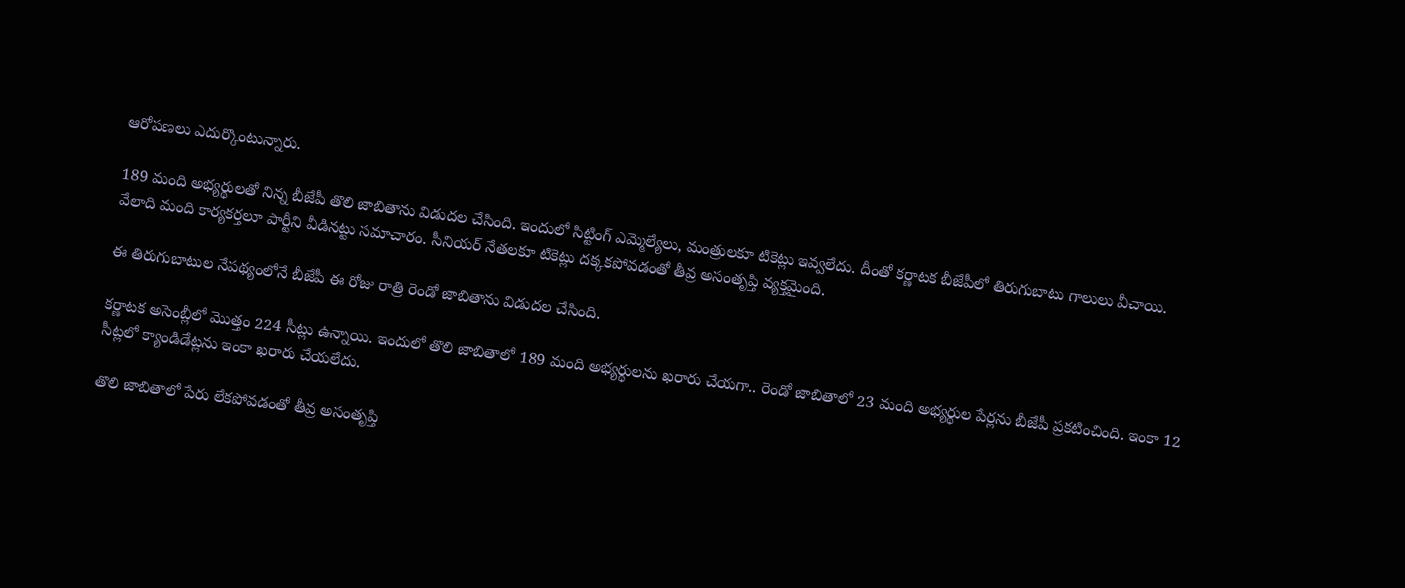ఆరోపణలు ఎదుర్కొంటున్నారు.

189 మంది అభ్యర్థులతో నిన్న బీజేపీ తొలి జాబితాను విడుదల చేసింది. ఇందులో సిట్టింగ్ ఎమ్మెల్యేలు, మంత్రులకూ టికెట్లు ఇవ్వలేదు. దీంతో కర్ణాటక బీజేపీలో తిరుగుబాటు గాలులు వీచాయి. వేలాది మంది కార్యకర్తలూ పార్టీని వీడినట్టు సమాచారం. సీనియర్ నేతలకూ టికెట్లు దక్కకపోవడంతో తీవ్ర అసంతృప్తి వ్యక్తమైంది.

ఈ తిరుగుబాటుల నేపథ్యంలోనే బీజేపీ ఈ రోజు రాత్రి రెండో జాబితాను విడుదల చేసింది.

కర్ణాటక అసెంబ్లీలో మొత్తం 224 సీట్లు ఉన్నాయి. ఇందులో తొలి జాబితాలో 189 మంది అభ్యర్థులను ఖరారు చేయగా.. రెండో జాబితాలో 23 మంది అభ్యర్థుల పేర్లను బీజేపీ ప్రకటించింది. ఇంకా 12 సీట్లలో క్యాండిడేట్లను ఇంకా ఖరారు చేయలేదు.

తొలి జాబితాలో పేరు లేకపోవడంతో తీవ్ర అసంతృప్తి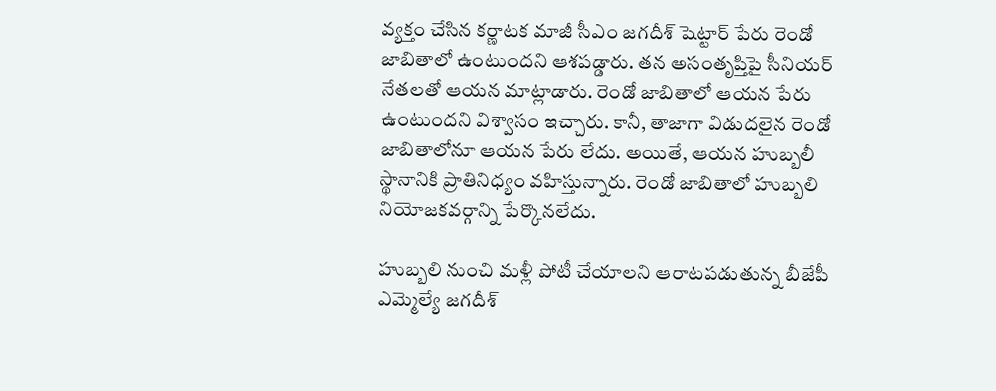వ్యక్తం చేసిన కర్ణాటక మాజీ సీఎం జగదీశ్ షెట్టార్ పేరు రెండో జాబితాలో ఉంటుందని ఆశపడ్డారు. తన అసంతృప్తిపై సీనియర్ నేతలతో ఆయన మాట్లాడారు. రెండో జాబితాలో ఆయన పేరు ఉంటుందని విశ్వాసం ఇచ్చారు. కానీ, తాజాగా విడుదలైన రెండో జాబితాలోనూ ఆయన పేరు లేదు. అయితే, ఆయన హుబ్బలీ స్థానానికి ప్రాతినిధ్యం వహిస్తున్నారు. రెండో జాబితాలో హుబ్బలి నియోజకవర్గాన్ని పేర్కొనలేదు.

హుబ్బలి నుంచి మళ్లీ పోటీ చేయాలని ఆరాటపడుతున్న బీజేపీ ఎమ్మెల్యే జగదీశ్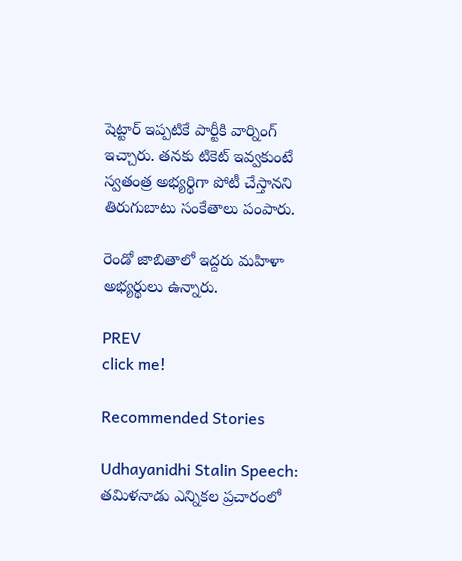షెట్టార్ ఇప్పటికే పార్టీకి వార్నింగ్ ఇచ్చారు. తనకు టికెట్ ఇవ్వకుంటే స్వతంత్ర అభ్యర్థిగా పోటీ చేస్తానని తిరుగుబాటు సంకేతాలు పంపారు.

రెండో జాబితాలో ఇద్దరు మహిళా అభ్యర్థులు ఉన్నారు.

PREV
click me!

Recommended Stories

Udhayanidhi Stalin Speech: తమిళనాడు ఎన్నికల ప్రచారంలో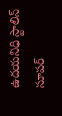ఉదయనిధి స్టాలిన్ సూపర్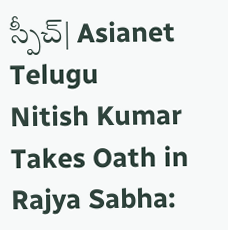స్పీచ్| Asianet Telugu
Nitish Kumar Takes Oath in Rajya Sabha: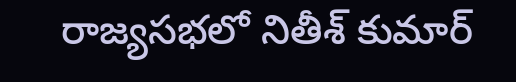రాజ్యసభలో నితీశ్ కుమార్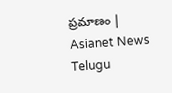ప్రమాణం | Asianet News Telugu